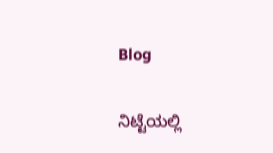Blog

ನಿಟ್ಟೆಯಲ್ಲಿ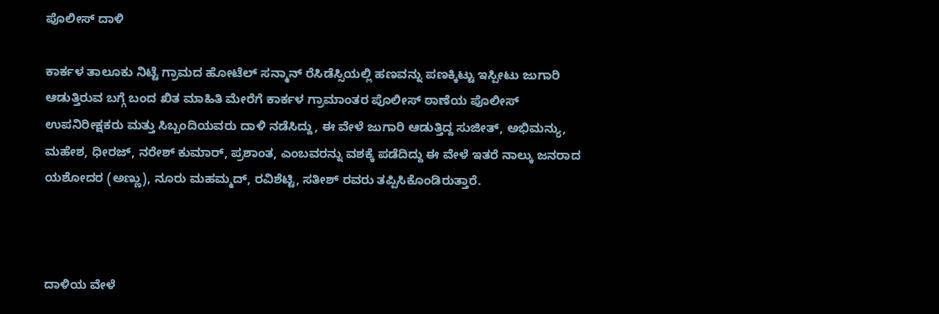ಪೊಲೀಸ್ ದಾಳಿ

ಕಾರ್ಕಳ ತಾಲೂಕು ನಿಟ್ಟೆ ಗ್ರಾಮದ ಹೋಟೆಲ್‌ ಸನ್ಮಾನ್ ರೆಸಿಡೆಸ್ಸಿಯಲ್ಲಿ ಹಣವನ್ನು ಪಣಕ್ಕಿಟ್ಟು ಇಸ್ಪೀಟು ಜುಗಾರಿ ಆಡುತ್ತಿರುವ ಬಗ್ಗೆ ಬಂದ ಖಿತ ಮಾಹಿತಿ ಮೇರೆಗೆ ಕಾರ್ಕಳ ಗ್ರಾಮಾಂತರ ಪೊಲೀಸ್‌ ಠಾಣೆಯ ಪೊಲೀಸ್‌ ಉಪನಿರೀಕ್ಷಕರು ಮತ್ತು ಸಿಬ್ಬಂದಿಯವರು ದಾಳಿ ನಡೆಸಿದ್ದು, ಈ ವೇಳೆ ಜುಗಾರಿ ಆಡುತ್ತಿದ್ದ ಸುಜೀತ್, ಅಭಿಮನ್ಯು, ಮಹೇಶ, ಧೀರಜ್‌, ನರೇಶ್‌ ಕುಮಾರ್, ಪ್ರಶಾಂತ, ಎಂಬವರನ್ನು ವಶಕ್ಕೆ ಪಡೆದಿದ್ದು ಈ ವೇಳೆ ಇತರೆ ನಾಲ್ಕು ಜನರಾದ ಯಶೋದರ (ಅಣ್ಣು), ನೂರು ಮಹಮ್ಮದ್‌, ರವಿಶೆಟ್ಟಿ, ಸತೀಶ್‌ ರವರು ತಪ್ಪಿಸಿಕೊಂಡಿರುತ್ತಾರೆ.



ದಾಳಿಯ ವೇಳೆ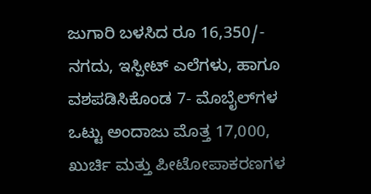ಜುಗಾರಿ ಬಳಸಿದ ರೂ 16,350/- ನಗದು, ಇಸ್ಪೀಟ್ ಎಲೆಗಳು, ಹಾಗೂ ವಶಪಡಿಸಿಕೊಂಡ 7- ಮೊಬೈಲ್‌ಗಳ ಒಟ್ಟು ಅಂದಾಜು ಮೊತ್ತ 17,000, ಖುರ್ಚಿ ಮತ್ತು ಪೀಟೋಪಾಕರಣಗಳ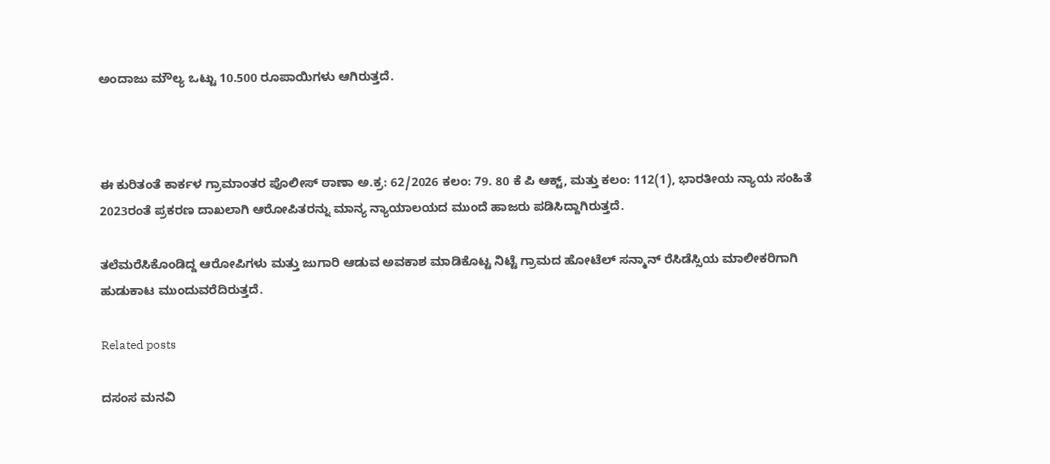ಅಂದಾಜು ಮೌಲ್ಯ ಒಟ್ಟು 10.500 ರೂಪಾಯಿಗಳು ಆಗಿರುತ್ತದೆ.



ಈ ಕುರಿತಂತೆ ಕಾರ್ಕಳ ಗ್ರಾಮಾಂತರ ಪೊಲೀಸ್ ಠಾಣಾ ಅ.ಕ್ರ: 62/2026 ಕಲಂ: 79. 80 ಕೆ ಪಿ ಆಕ್ಟ್, ಮತ್ತು ಕಲಂ: 112(1), ಭಾರತೀಯ ನ್ಯಾಯ ಸಂಹಿತೆ 2023ರಂತೆ ಪ್ರಕರಣ ದಾಖಲಾಗಿ ಆರೋಪಿತರನ್ನು ಮಾನ್ಯ ನ್ಯಾಯಾಲಯದ ಮುಂದೆ ಹಾಜರು ಪಡಿಸಿದ್ದಾಗಿರುತ್ತದೆ.

ತಲೆಮರೆಸಿಕೊಂಡಿದ್ದ ಆರೋಪಿಗಳು ಮತ್ತು ಜುಗಾರಿ ಆಡುವ ಅವಕಾಶ ಮಾಡಿಕೊಟ್ಟ ನಿಟ್ಟೆ ಗ್ರಾಮದ ಹೋಟೆಲ್‌ ಸನ್ಮಾನ್ ರೆಸಿಡೆಸ್ಸಿಯ ಮಾಲೀಕರಿಗಾಗಿ ಹುಡುಕಾಟ ಮುಂದುವರೆದಿರುತ್ತದೆ.

Related posts

ದಸಂಸ ಮನವಿ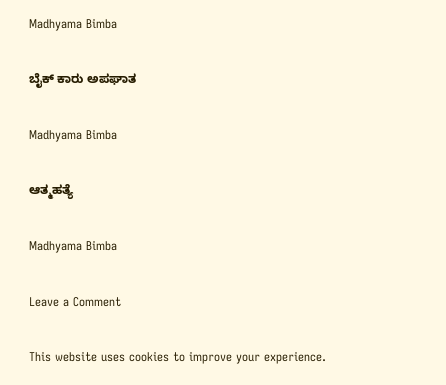Madhyama Bimba

ಬೈಕ್ ಕಾರು ಅಪಘಾತ

Madhyama Bimba

ಆತ್ಮಹತ್ಯೆ

Madhyama Bimba

Leave a Comment

This website uses cookies to improve your experience.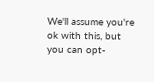We'll assume you're ok with this, but you can opt-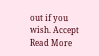out if you wish. Accept Read More